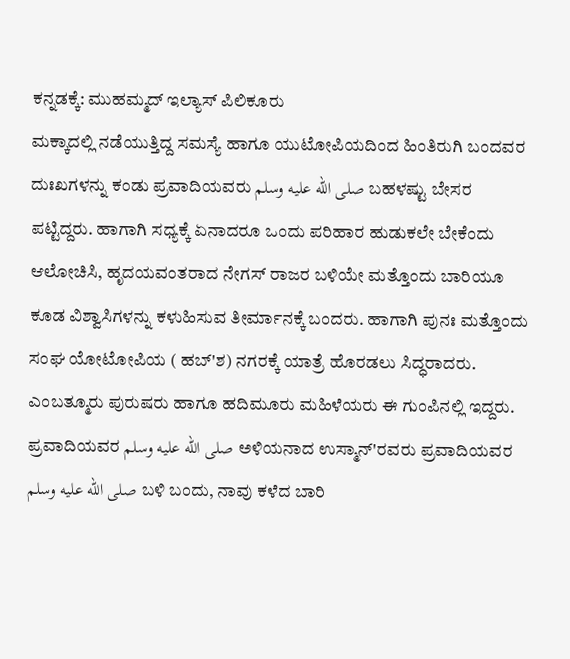ಕನ್ನಡಕ್ಕೆ: ಮುಹಮ್ಮದ್ ಇಲ್ಯಾಸ್ ಪಿಲಿಕೂರು
ಮಕ್ಕಾದಲ್ಲಿ ನಡೆಯುತ್ತಿದ್ದ ಸಮಸ್ಯೆ ಹಾಗೂ ಯುಟೋಪಿಯದಿಂದ ಹಿಂತಿರುಗಿ ಬಂದವರ ದುಃಖಗಳನ್ನು ಕಂಡು ಪ್ರವಾದಿಯವರು صلى الله عليه وسلم ಬಹಳಷ್ಟು ಬೇಸರ ಪಟ್ಟಿದ್ದರು. ಹಾಗಾಗಿ ಸಧ್ಯಕ್ಕೆ ಏನಾದರೂ ಒಂದು ಪರಿಹಾರ ಹುಡುಕಲೇ ಬೇಕೆಂದು ಆಲೋಚಿಸಿ, ಹೃದಯವಂತರಾದ ನೇಗಸ್ ರಾಜರ ಬಳಿಯೇ ಮತ್ತೊಂದು ಬಾರಿಯೂ ಕೂಡ ವಿಶ್ವಾಸಿಗಳನ್ನು ಕಳುಹಿಸುವ ತೀರ್ಮಾನಕ್ಕೆ ಬಂದರು. ಹಾಗಾಗಿ ಪುನಃ ಮತ್ತೊಂದು ಸಂಘ ಯೋಟೋಪಿಯ ( ಹಬ್'ಶ) ನಗರಕ್ಕೆ ಯಾತ್ರೆ ಹೊರಡಲು ಸಿದ್ಧರಾದರು. ಎಂಬತ್ಮೂರು ಪುರುಷರು ಹಾಗೂ ಹದಿಮೂರು ಮಹಿಳೆಯರು ಈ ಗುಂಪಿನಲ್ಲಿ ಇದ್ದರು. ಪ್ರವಾದಿಯವರ صلى الله عليه وسلم ಅಳಿಯನಾದ ಉಸ್ಮಾನ್'ರವರು ಪ್ರವಾದಿಯವರ صلى الله عليه وسلم ಬಳಿ ಬಂದು, ನಾವು ಕಳೆದ ಬಾರಿ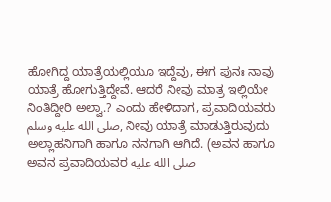ಹೋಗಿದ್ದ ಯಾತ್ರೆಯಲ್ಲಿಯೂ ಇದ್ದೆವು, ಈಗ ಪುನಃ ನಾವು ಯಾತ್ರೆ ಹೋಗುತ್ತಿದ್ದೇವೆ. ಆದರೆ ನೀವು ಮಾತ್ರ ಇಲ್ಲಿಯೇ ನಿಂತಿದ್ದೀರಿ ಅಲ್ವಾ.? ಎಂದು ಹೇಳಿದಾಗ, ಪ್ರವಾದಿಯವರು صلى الله عليه وسلم, ನೀವು ಯಾತ್ರೆ ಮಾಡುತ್ತಿರುವುದು ಅಲ್ಲಾಹನಿಗಾಗಿ ಹಾಗೂ ನನಗಾಗಿ ಆಗಿದೆ. (ಅವನ ಹಾಗೂ ಅವನ ಪ್ರವಾದಿಯವರ صلى الله عليه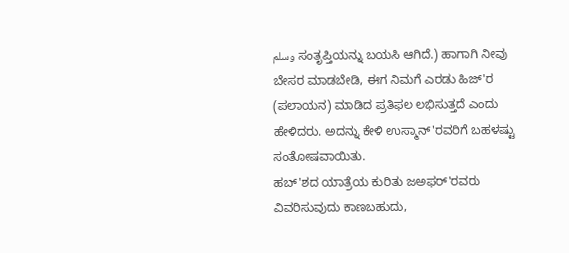وسلم ಸಂತೃಪ್ತಿಯನ್ನು ಬಯಸಿ ಆಗಿದೆ.) ಹಾಗಾಗಿ ನೀವು ಬೇಸರ ಮಾಡಬೇಡಿ, ಈಗ ನಿಮಗೆ ಎರಡು ಹಿಜ್'ರ (ಪಲಾಯನ) ಮಾಡಿದ ಪ್ರತಿಫಲ ಲಭಿಸುತ್ತದೆ ಎಂದು ಹೇಳಿದರು. ಅದನ್ನು ಕೇಳಿ ಉಸ್ಮಾನ್'ರವರಿಗೆ ಬಹಳಷ್ಟು ಸಂತೋಷವಾಯಿತು.
ಹಬ್'ಶದ ಯಾತ್ರೆಯ ಕುರಿತು ಜಅಫರ್'ರವರು ವಿವರಿಸುವುದು ಕಾಣಬಹುದು,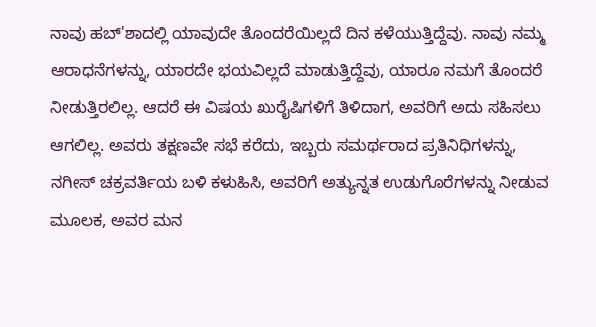ನಾವು ಹಬ್'ಶಾದಲ್ಲಿ ಯಾವುದೇ ತೊಂದರೆಯಿಲ್ಲದೆ ದಿನ ಕಳೆಯುತ್ತಿದ್ದೆವು. ನಾವು ನಮ್ಮ ಆರಾಧನೆಗಳನ್ನು, ಯಾರದೇ ಭಯವಿಲ್ಲದೆ ಮಾಡುತ್ತಿದ್ದೆವು, ಯಾರೂ ನಮಗೆ ತೊಂದರೆ ನೀಡುತ್ತಿರಲಿಲ್ಲ. ಆದರೆ ಈ ವಿಷಯ ಖುರೈಷಿಗಳಿಗೆ ತಿಳಿದಾಗ, ಅವರಿಗೆ ಅದು ಸಹಿಸಲು ಆಗಲಿಲ್ಲ. ಅವರು ತಕ್ಷಣವೇ ಸಭೆ ಕರೆದು, ಇಬ್ಬರು ಸಮರ್ಥರಾದ ಪ್ರತಿನಿಧಿಗಳನ್ನು, ನಗೀಸ್ ಚಕ್ರವರ್ತಿಯ ಬಳಿ ಕಳುಹಿಸಿ, ಅವರಿಗೆ ಅತ್ಯುನ್ನತ ಉಡುಗೊರೆಗಳನ್ನು ನೀಡುವ ಮೂಲಕ, ಅವರ ಮನ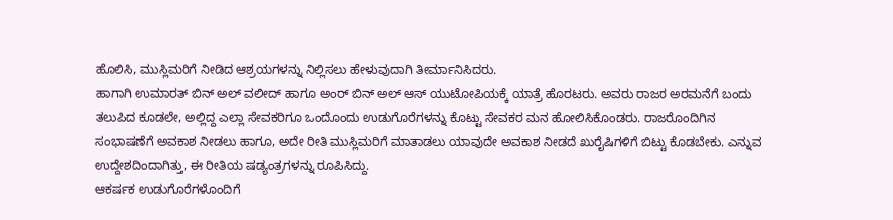ಹೊಲಿಸಿ, ಮುಸ್ಲಿಮರಿಗೆ ನೀಡಿದ ಆಶ್ರಯಗಳನ್ನು ನಿಲ್ಲಿಸಲು ಹೇಳುವುದಾಗಿ ತೀರ್ಮಾನಿಸಿದರು.
ಹಾಗಾಗಿ ಉಮಾರತ್ ಬಿನ್ ಅಲ್ ವಲೀದ್ ಹಾಗೂ ಅಂರ್ ಬಿನ್ ಅಲ್ ಆಸ್ ಯುಟೋಪಿಯಕ್ಕೆ ಯಾತ್ರೆ ಹೊರಟರು. ಅವರು ರಾಜರ ಅರಮನೆಗೆ ಬಂದು ತಲುಪಿದ ಕೂಡಲೇ, ಅಲ್ಲಿದ್ದ ಎಲ್ಲಾ ಸೇವಕರಿಗೂ ಒಂದೊಂದು ಉಡುಗೊರೆಗಳನ್ನು ಕೊಟ್ಟು ಸೇವಕರ ಮನ ಹೋಲಿಸಿಕೊಂಡರು. ರಾಜರೊಂದಿಗಿನ ಸಂಭಾಷಣೆಗೆ ಅವಕಾಶ ನೀಡಲು ಹಾಗೂ, ಅದೇ ರೀತಿ ಮುಸ್ಲಿಮರಿಗೆ ಮಾತಾಡಲು ಯಾವುದೇ ಅವಕಾಶ ನೀಡದೆ ಖುರೈಷಿಗಳಿಗೆ ಬಿಟ್ಟು ಕೊಡಬೇಕು. ಎನ್ನುವ ಉದ್ದೇಶದಿಂದಾಗಿತ್ತು, ಈ ರೀತಿಯ ಷಡ್ಯಂತ್ರಗಳನ್ನು ರೂಪಿಸಿದ್ದು.
ಆಕರ್ಷಕ ಉಡುಗೊರೆಗಳೊಂದಿಗೆ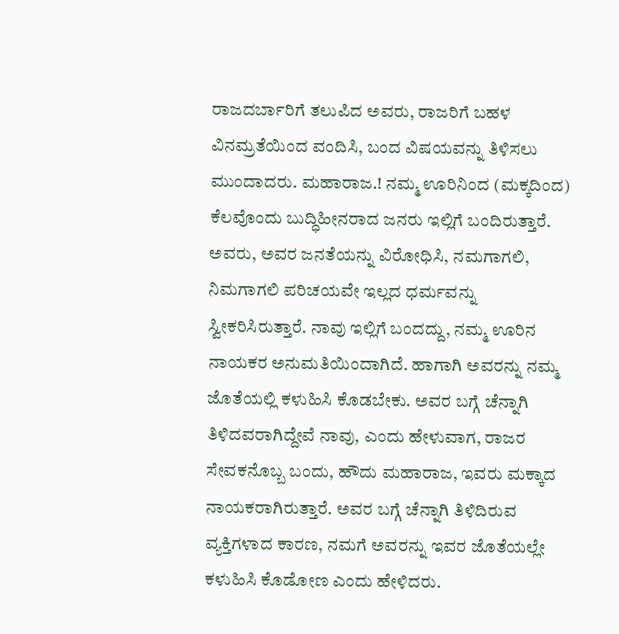ರಾಜದರ್ಬಾರಿಗೆ ತಲುಪಿದ ಅವರು, ರಾಜರಿಗೆ ಬಹಳ ವಿನಮ್ರತೆಯಿಂದ ವಂದಿಸಿ, ಬಂದ ವಿಷಯವನ್ನು ತಿಳಿಸಲು ಮುಂದಾದರು. ಮಹಾರಾಜ.! ನಮ್ಮ ಊರಿನಿಂದ (ಮಕ್ಕದಿಂದ) ಕೆಲವೊಂದು ಬುದ್ಧಿಹೀನರಾದ ಜನರು ಇಲ್ಲಿಗೆ ಬಂದಿರುತ್ತಾರೆ. ಅವರು, ಅವರ ಜನತೆಯನ್ನು ವಿರೋಧಿಸಿ, ನಮಗಾಗಲಿ, ನಿಮಗಾಗಲಿ ಪರಿಚಯವೇ ಇಲ್ಲದ ಧರ್ಮವನ್ನು ಸ್ವೀಕರಿಸಿರುತ್ತಾರೆ. ನಾವು ಇಲ್ಲಿಗೆ ಬಂದದ್ದು, ನಮ್ಮ ಊರಿನ ನಾಯಕರ ಅನುಮತಿಯಿಂದಾಗಿದೆ. ಹಾಗಾಗಿ ಅವರನ್ನು ನಮ್ಮ ಜೊತೆಯಲ್ಲಿ ಕಳುಹಿಸಿ ಕೊಡಬೇಕು. ಅವರ ಬಗ್ಗೆ ಚೆನ್ನಾಗಿ ತಿಳಿದವರಾಗಿದ್ದೇವೆ ನಾವು, ಎಂದು ಹೇಳುವಾಗ, ರಾಜರ ಸೇವಕನೊಬ್ಬ ಬಂದು, ಹೌದು ಮಹಾರಾಜ, ಇವರು ಮಕ್ಕಾದ ನಾಯಕರಾಗಿರುತ್ತಾರೆ. ಅವರ ಬಗ್ಗೆ ಚೆನ್ನಾಗಿ ತಿಳಿದಿರುವ ವ್ಯಕ್ತಿಗಳಾದ ಕಾರಣ, ನಮಗೆ ಅವರನ್ನು ಇವರ ಜೊತೆಯಲ್ಲೇ ಕಳುಹಿಸಿ ಕೊಡೋಣ ಎಂದು ಹೇಳಿದರು.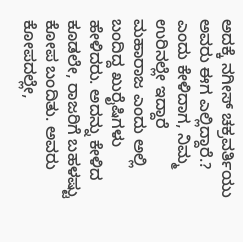ಅದಕ್ಕೆ ನಗೀಸ್ ಚಕ್ರವರ್ತಿಯು ಅವರು ಈಗ ಎಲ್ಲಿದ್ದಾರೆ.? ಎಂದು ಕೇಳಿದಾಗ, ನಿಮ್ಮ ಉರಿನಲ್ಲೇ ಇದ್ದಾರೆ ಮಹಾರಾಜ ಎಂದು ಅಲ್ಲಿ ಬಂದಿದ್ದ ಖುರೈಷಿಗಳು ಹೇಳಿದರು. ಅದನ್ನು ಕೇಳಿದ ಕೂಡಲೇ, ರಾಜರಿಗೆ ಬಹಳಷ್ಟು ಕೋಪ ಬಂದಿತು. ಅವರು ಕೋಪದಲ್ಲೇ,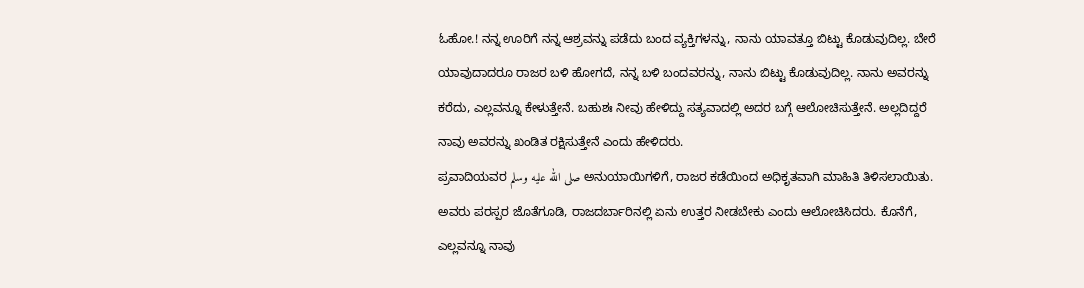ಓಹೋ.! ನನ್ನ ಊರಿಗೆ ನನ್ನ ಆಶ್ರವನ್ನು ಪಡೆದು ಬಂದ ವ್ಯಕ್ತಿಗಳನ್ನು, ನಾನು ಯಾವತ್ತೂ ಬಿಟ್ಟು ಕೊಡುವುದಿಲ್ಲ. ಬೇರೆ ಯಾವುದಾದರೂ ರಾಜರ ಬಳಿ ಹೋಗದೆ, ನನ್ನ ಬಳಿ ಬಂದವರನ್ನು, ನಾನು ಬಿಟ್ಟು ಕೊಡುವುದಿಲ್ಲ. ನಾನು ಅವರನ್ನು ಕರೆದು, ಎಲ್ಲವನ್ನೂ ಕೇಳುತ್ತೇನೆ. ಬಹುಶಃ ನೀವು ಹೇಳಿದ್ದು ಸತ್ಯವಾದಲ್ಲಿ ಅದರ ಬಗ್ಗೆ ಆಲೋಚಿಸುತ್ತೇನೆ. ಅಲ್ಲದಿದ್ದರೆ ನಾವು ಅವರನ್ನು ಖಂಡಿತ ರಕ್ಷಿಸುತ್ತೇನೆ ಎಂದು ಹೇಳಿದರು.
ಪ್ರವಾದಿಯವರ صلى الله عليه وسلم ಅನುಯಾಯಿಗಳಿಗೆ, ರಾಜರ ಕಡೆಯಿಂದ ಅಧಿಕೃತವಾಗಿ ಮಾಹಿತಿ ತಿಳಿಸಲಾಯಿತು. ಅವರು ಪರಸ್ಪರ ಜೊತೆಗೂಡಿ, ರಾಜದರ್ಬಾರಿನಲ್ಲಿ ಏನು ಉತ್ತರ ನೀಡಬೇಕು ಎಂದು ಆಲೋಚಿಸಿದರು. ಕೊನೆಗೆ, ಎಲ್ಲವನ್ನೂ ನಾವು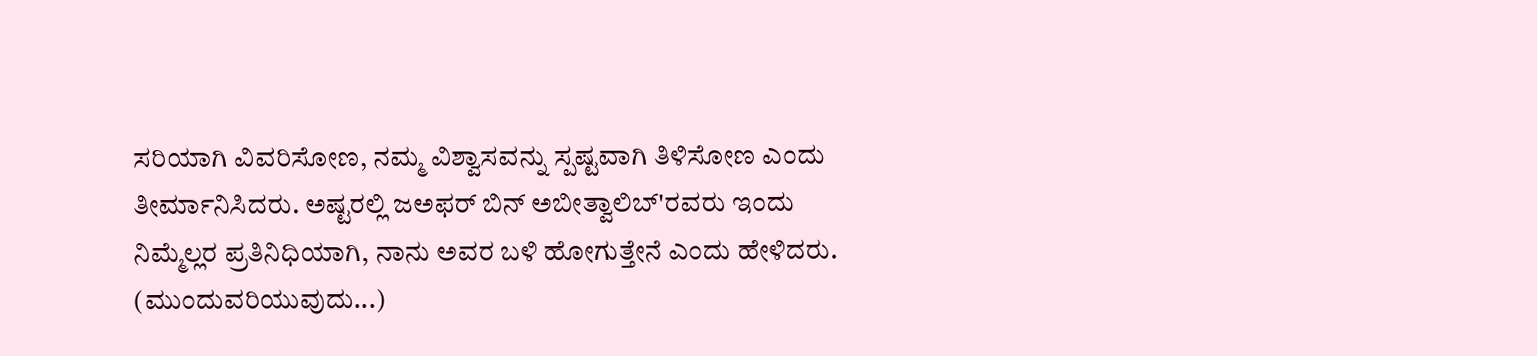ಸರಿಯಾಗಿ ವಿವರಿಸೋಣ, ನಮ್ಮ ವಿಶ್ವಾಸವನ್ನು ಸ್ಪಷ್ಟವಾಗಿ ತಿಳಿಸೋಣ ಎಂದು ತೀರ್ಮಾನಿಸಿದರು. ಅಷ್ಟರಲ್ಲಿ ಜಅಫರ್ ಬಿನ್ ಅಬೀತ್ವಾಲಿಬ್'ರವರು ಇಂದು ನಿಮ್ಮೆಲ್ಲರ ಪ್ರತಿನಿಧಿಯಾಗಿ, ನಾನು ಅವರ ಬಳಿ ಹೋಗುತ್ತೇನೆ ಎಂದು ಹೇಳಿದರು.
(ಮುಂದುವರಿಯುವುದು...)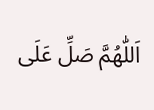اَللّٰهُمَّ صَلِّ عَلَى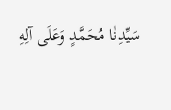سَيِّدِنٰا مُحَمَّدٍ وَعَلَى آلِهِ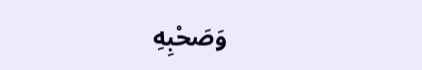وَصَحْبِهِ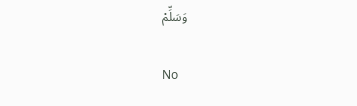وَسَلِّمْ

No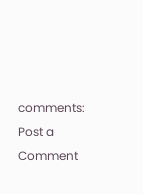comments:
Post a Comment